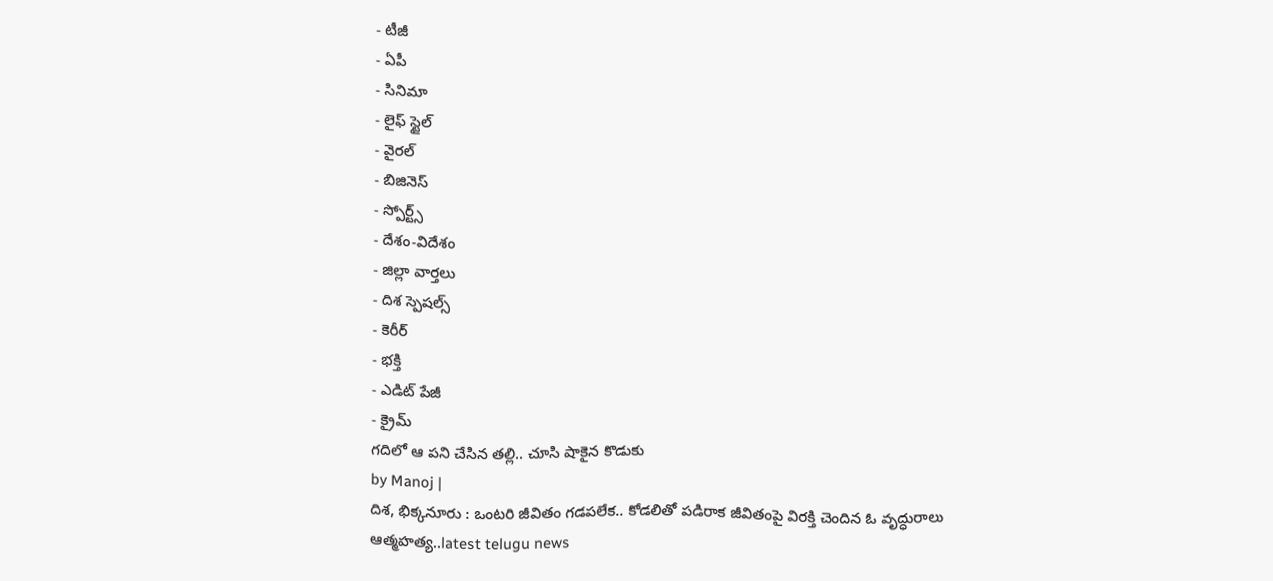- టీజీ
- ఏపీ
- సినిమా
- లైఫ్ స్టైల్
- వైరల్
- బిజినెస్
- స్పోర్ట్స్
- దేశం-విదేశం
- జిల్లా వార్తలు
- దిశ స్పెషల్స్
- కెరీర్
- భక్తి
- ఎడిట్ పేజీ
- క్రైమ్
గదిలో ఆ పని చేసిన తల్లి.. చూసి షాకైన కొడుకు
by Manoj |
దిశ, భిక్కనూరు : ఒంటరి జీవితం గడపలేక.. కోడలితో పడిరాక జీవితంపై విరక్తి చెందిన ఓ వృద్ధురాలు ఆత్మహత్య..latest telugu news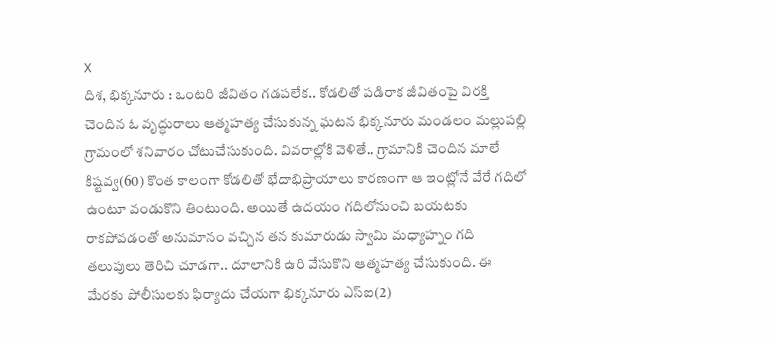X
దిశ, భిక్కనూరు : ఒంటరి జీవితం గడపలేక.. కోడలితో పడిరాక జీవితంపై విరక్తి చెందిన ఓ వృద్ధురాలు ఆత్మహత్య చేసుకున్న ఘటన భిక్కనూరు మండలం మల్లుపల్లి గ్రామంలో శనివారం చోటుచేసుకుంది. వివరాల్లోకి వెళితే.. గ్రామానికి చెందిన మాలే కిష్టవ్వ(60) కొంత కాలంగా కోడలితో భేదాభిప్రాయాలు కారణంగా ఆ ఇంట్లోనే వేరే గదిలో ఉంటూ వండుకొని తింటుంది. అయితే ఉదయం గదిలోనుంచి బయటకు రాకపోవడంతో అనుమానం వచ్చిన తన కుమారుడు స్వామి మధ్యాహ్నం గది తలుపులు తెరిచి చూడగా.. దూలానికి ఉరి వేసుకొని ఆత్మహత్య చేసుకుంది. ఈ మేరకు పోలీసులకు ఫిర్యాదు చేయగా భిక్కనూరు ఎస్ఐ(2)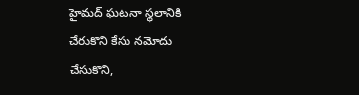హైమద్ ఘటనా స్థలానికి చేరుకొని కేసు నమోదు చేసుకొని,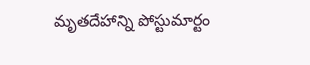మృతదేహాన్ని పోస్టుమార్టం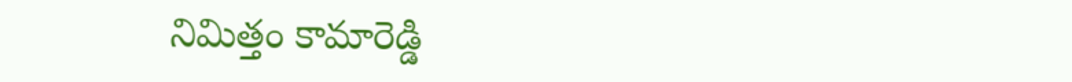నిమిత్తం కామారెడ్డి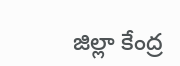జిల్లా కేంద్ర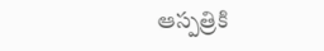ఆస్పత్రికి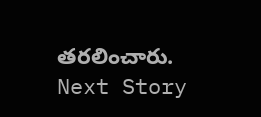తరలించారు.
Next Story